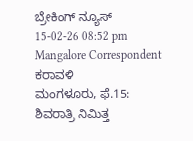ಬ್ರೇಕಿಂಗ್ ನ್ಯೂಸ್
15-02-26 08:52 pm Mangalore Correspondent ಕರಾವಳಿ
ಮಂಗಳೂರು, ಫೆ.15: ಶಿವರಾತ್ರಿ ನಿಮಿತ್ತ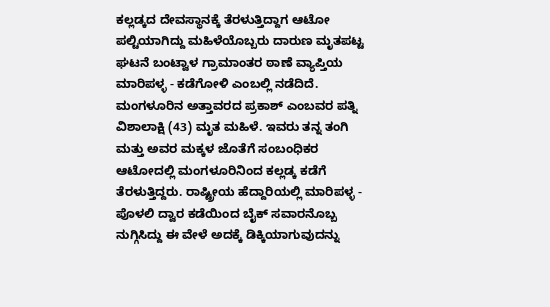ಕಲ್ಲಡ್ಕದ ದೇವಸ್ಥಾನಕ್ಕೆ ತೆರಳುತ್ತಿದ್ದಾಗ ಆಟೋ ಪಲ್ಟಿಯಾಗಿದ್ದು ಮಹಿಳೆಯೊಬ್ಬರು ದಾರುಣ ಮೃತಪಟ್ಟ ಘಟನೆ ಬಂಟ್ವಾಳ ಗ್ರಾಮಾಂತರ ಠಾಣೆ ವ್ಯಾಪ್ತಿಯ ಮಾರಿಪಳ್ಳ - ಕಡೆಗೋಳಿ ಎಂಬಲ್ಲಿ ನಡೆದಿದೆ.
ಮಂಗಳೂರಿನ ಅತ್ತಾವರದ ಪ್ರಕಾಶ್ ಎಂಬವರ ಪತ್ನಿ ವಿಶಾಲಾಕ್ಷಿ (43) ಮೃತ ಮಹಿಳೆ. ಇವರು ತನ್ನ ತಂಗಿ ಮತ್ತು ಅವರ ಮಕ್ಕಳ ಜೊತೆಗೆ ಸಂಬಂಧಿಕರ ಆಟೋದಲ್ಲಿ ಮಂಗಳೂರಿನಿಂದ ಕಲ್ಲಡ್ಕ ಕಡೆಗೆ ತೆರಳುತ್ತಿದ್ದರು. ರಾಷ್ಟ್ರೀಯ ಹೆದ್ದಾರಿಯಲ್ಲಿ ಮಾರಿಪಳ್ಳ - ಪೊಳಲಿ ದ್ವಾರ ಕಡೆಯಿಂದ ಬೈಕ್ ಸವಾರನೊಬ್ಬ ನುಗ್ಗಿಸಿದ್ದು ಈ ವೇಳೆ ಅದಕ್ಕೆ ಡಿಕ್ಕಿಯಾಗುವುದನ್ನು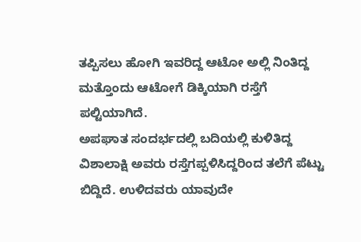ತಪ್ಪಿಸಲು ಹೋಗಿ ಇವರಿದ್ದ ಆಟೋ ಅಲ್ಲಿ ನಿಂತಿದ್ದ ಮತ್ತೊಂದು ಆಟೋಗೆ ಡಿಕ್ಕಿಯಾಗಿ ರಸ್ತೆಗೆ ಪಲ್ಟಿಯಾಗಿದೆ.
ಅಪಘಾತ ಸಂದರ್ಭದಲ್ಲಿ ಬದಿಯಲ್ಲಿ ಕುಳಿತಿದ್ದ ವಿಶಾಲಾಕ್ಷಿ ಅವರು ರಸ್ತೆಗಪ್ಪಳಿಸಿದ್ದರಿಂದ ತಲೆಗೆ ಪೆಟ್ಟು ಬಿದ್ದಿದೆ. ಉಳಿದವರು ಯಾವುದೇ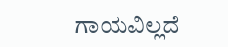ಗಾಯವಿಲ್ಲದೆ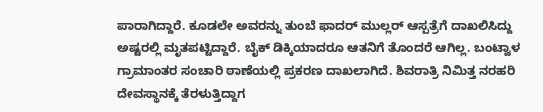ಪಾರಾಗಿದ್ದಾರೆ. ಕೂಡಲೇ ಅವರನ್ನು ತುಂಬೆ ಫಾದರ್ ಮುಲ್ಲರ್ ಆಸ್ಪತ್ರೆಗೆ ದಾಖಲಿಸಿದ್ದು ಅಷ್ಟರಲ್ಲಿ ಮೃತಪಟ್ಟಿದ್ದಾರೆ. ಬೈಕ್ ಡಿಕ್ಕಿಯಾದರೂ ಆತನಿಗೆ ತೊಂದರೆ ಆಗಿಲ್ಲ. ಬಂಟ್ವಾಳ ಗ್ರಾಮಾಂತರ ಸಂಚಾರಿ ಠಾಣೆಯಲ್ಲಿ ಪ್ರಕರಣ ದಾಖಲಾಗಿದೆ. ಶಿವರಾತ್ರಿ ನಿಮಿತ್ತ ನರಹರಿ ದೇವಸ್ಥಾನಕ್ಕೆ ತೆರಳುತ್ತಿದ್ದಾಗ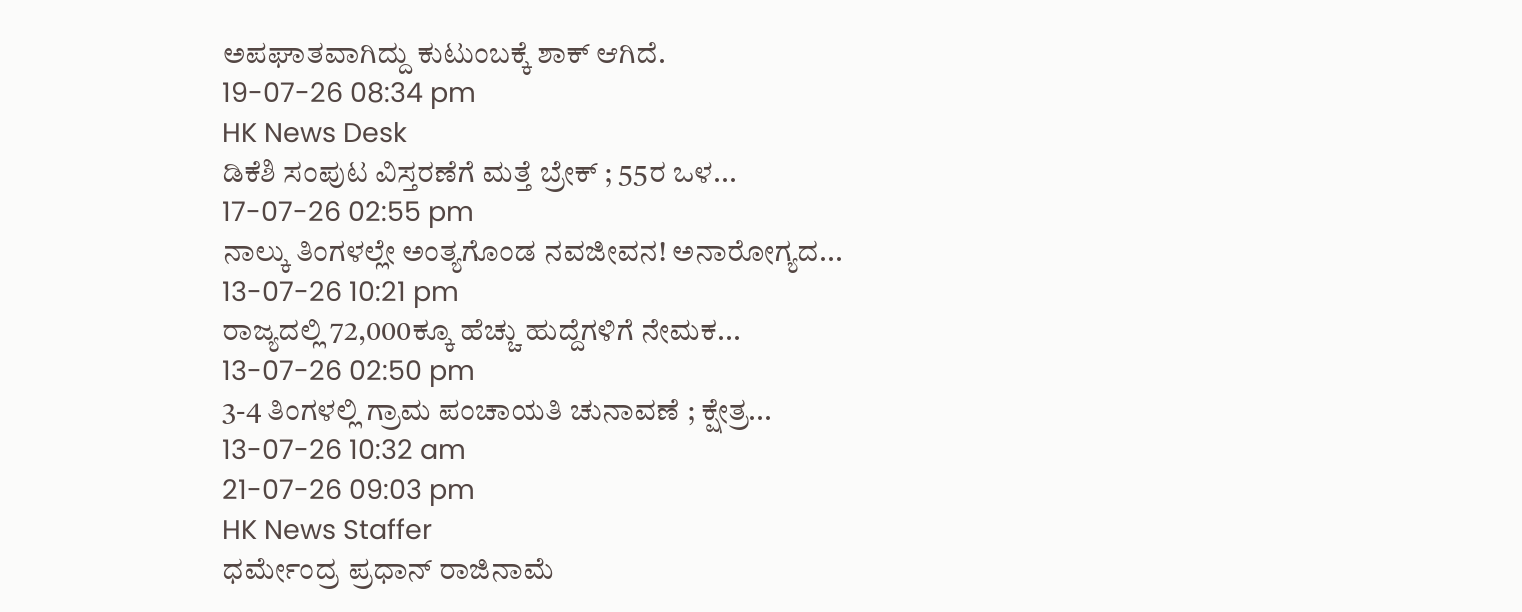ಅಪಘಾತವಾಗಿದ್ದು ಕುಟುಂಬಕ್ಕೆ ಶಾಕ್ ಆಗಿದೆ.
19-07-26 08:34 pm
HK News Desk
ಡಿಕೆಶಿ ಸಂಪುಟ ವಿಸ್ತರಣೆಗೆ ಮತ್ತೆ ಬ್ರೇಕ್ ; 55ರ ಒಳ...
17-07-26 02:55 pm
ನಾಲ್ಕು ತಿಂಗಳಲ್ಲೇ ಅಂತ್ಯಗೊಂಡ ನವಜೀವನ! ಅನಾರೋಗ್ಯದ...
13-07-26 10:21 pm
ರಾಜ್ಯದಲ್ಲಿ 72,000ಕ್ಕೂ ಹೆಚ್ಚು ಹುದ್ದೆಗಳಿಗೆ ನೇಮಕ...
13-07-26 02:50 pm
3-4 ತಿಂಗಳಲ್ಲಿ ಗ್ರಾಮ ಪಂಚಾಯತಿ ಚುನಾವಣೆ ; ಕ್ಷೇತ್ರ...
13-07-26 10:32 am
21-07-26 09:03 pm
HK News Staffer
ಧರ್ಮೇಂದ್ರ ಪ್ರಧಾನ್ ರಾಜಿನಾಮೆ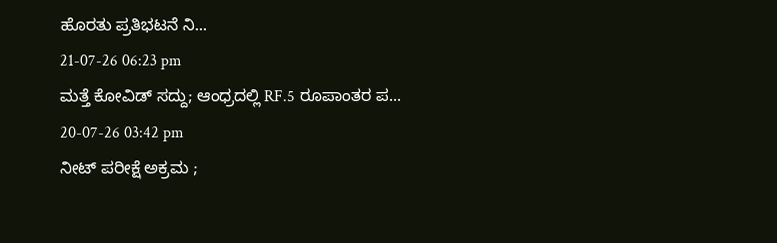ಹೊರತು ಪ್ರತಿಭಟನೆ ನಿ...
21-07-26 06:23 pm
ಮತ್ತೆ ಕೋವಿಡ್ ಸದ್ದು; ಆಂಧ್ರದಲ್ಲಿ RF.5 ರೂಪಾಂತರ ಪ...
20-07-26 03:42 pm
ನೀಟ್ ಪರೀಕ್ಷೆ ಅಕ್ರಮ ;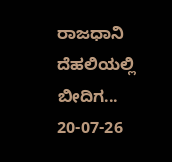ರಾಜಧಾನಿ ದೆಹಲಿಯಲ್ಲಿ ಬೀದಿಗ...
20-07-26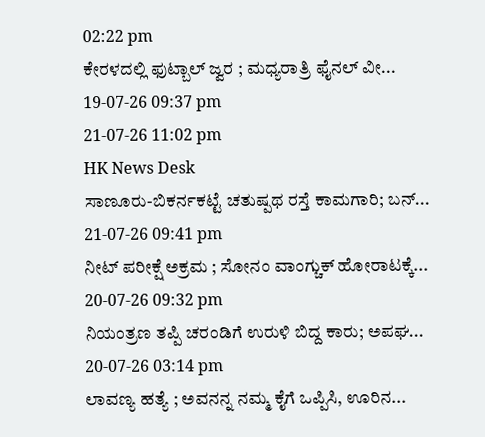02:22 pm
ಕೇರಳದಲ್ಲಿ ಫುಟ್ಬಾಲ್ ಜ್ವರ ; ಮಧ್ಯರಾತ್ರಿ ಫೈನಲ್ ವೀ...
19-07-26 09:37 pm
21-07-26 11:02 pm
HK News Desk
ಸಾಣೂರು-ಬಿಕರ್ನಕಟ್ಟೆ ಚತುಷ್ಪಥ ರಸ್ತೆ ಕಾಮಗಾರಿ; ಬನ್...
21-07-26 09:41 pm
ನೀಟ್ ಪರೀಕ್ಷೆ ಅಕ್ರಮ ; ಸೋನಂ ವಾಂಗ್ಚುಕ್ ಹೋರಾಟಕ್ಕೆ...
20-07-26 09:32 pm
ನಿಯಂತ್ರಣ ತಪ್ಪಿ ಚರಂಡಿಗೆ ಉರುಳಿ ಬಿದ್ದ ಕಾರು; ಅಪಘ...
20-07-26 03:14 pm
ಲಾವಣ್ಯ ಹತ್ಯೆ ; ಅವನನ್ನ ನಮ್ಮ ಕೈಗೆ ಒಪ್ಪಿಸಿ, ಊರಿನ...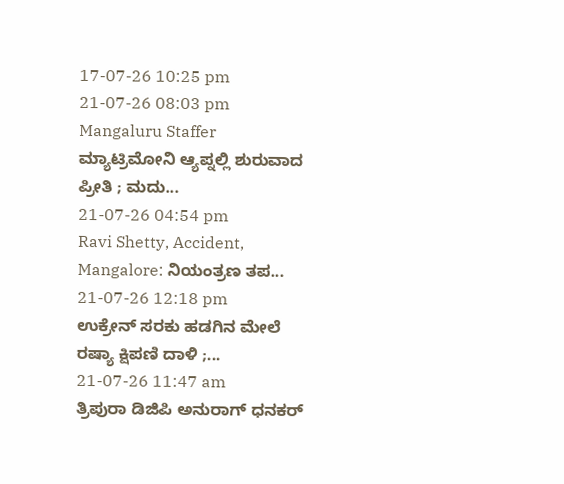17-07-26 10:25 pm
21-07-26 08:03 pm
Mangaluru Staffer
ಮ್ಯಾಟ್ರಿಮೋನಿ ಆ್ಯಪ್ನಲ್ಲಿ ಶುರುವಾದ ಪ್ರೀತಿ ; ಮದು...
21-07-26 04:54 pm
Ravi Shetty, Accident, Mangalore: ನಿಯಂತ್ರಣ ತಪ...
21-07-26 12:18 pm
ಉಕ್ರೇನ್ ಸರಕು ಹಡಗಿನ ಮೇಲೆ ರಷ್ಯಾ ಕ್ಷಿಪಣಿ ದಾಳಿ ;...
21-07-26 11:47 am
ತ್ರಿಪುರಾ ಡಿಜಿಪಿ ಅನುರಾಗ್ ಧನಕರ್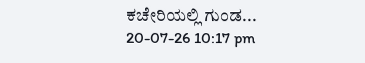ಕಚೇರಿಯಲ್ಲಿ ಗುಂಡ...
20-07-26 10:17 pm